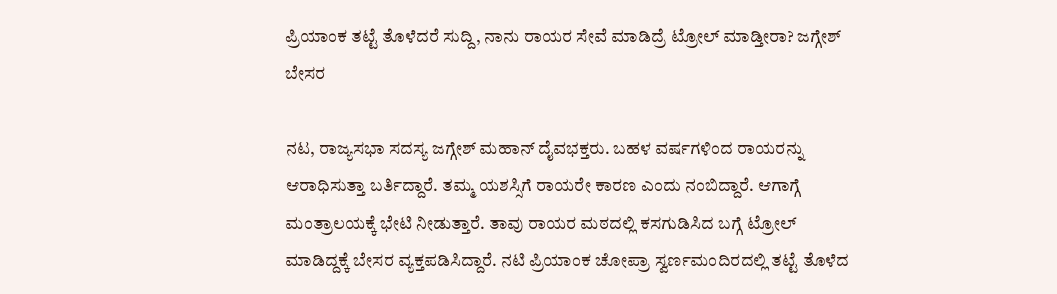ಪ್ರಿಯಾಂಕ ತಟ್ಟೆ ತೊಳೆದರೆ ಸುದ್ದಿ, ನಾನು ರಾಯರ ಸೇವೆ ಮಾಡಿದ್ರೆ ಟ್ರೋಲ್ ಮಾಡ್ತೀರಾ? ಜಗ್ಗೇಶ್ ಬೇಸರ

ನಟ, ರಾಜ್ಯಸಭಾ ಸದಸ್ಯ ಜಗ್ಗೇಶ್ ಮಹಾನ್ ದೈವಭಕ್ತರು. ಬಹಳ ವರ್ಷಗಳಿಂದ ರಾಯರನ್ನು ಆರಾಧಿಸುತ್ತಾ ಬರ್ತಿದ್ದಾರೆ. ತಮ್ಮ ಯಶಸ್ಸಿಗೆ ರಾಯರೇ ಕಾರಣ ಎಂದು ನಂಬಿದ್ದಾರೆ. ಆಗಾಗ್ಗೆ ಮಂತ್ರಾಲಯಕ್ಕೆ ಭೇಟಿ ನೀಡುತ್ತಾರೆ. ತಾವು ರಾಯರ ಮಠದಲ್ಲಿ ಕಸಗುಡಿಸಿದ ಬಗ್ಗೆ ಟ್ರೋಲ್ ಮಾಡಿದ್ದಕ್ಕೆ ಬೇಸರ ವ್ಯಕ್ತಪಡಿಸಿದ್ದಾರೆ. ನಟಿ ಪ್ರಿಯಾಂಕ ಚೋಪ್ರಾ ಸ್ವರ್ಣಮಂದಿರದಲ್ಲಿ ತಟ್ಟೆ ತೊಳೆದ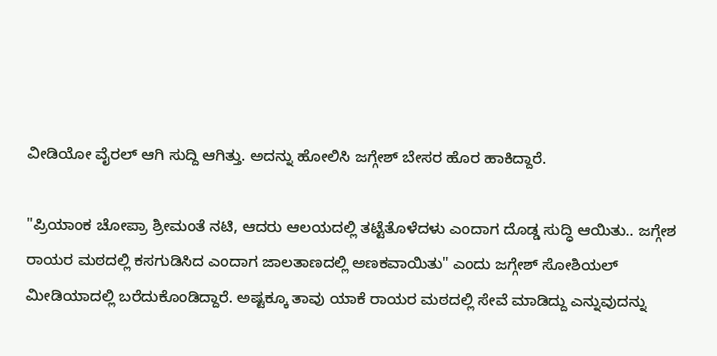ವೀಡಿಯೋ ವೈರಲ್ ಆಗಿ ಸುದ್ದಿ ಆಗಿತ್ತು. ಅದನ್ನು ಹೋಲಿಸಿ ಜಗ್ಗೇಶ್ ಬೇಸರ ಹೊರ ಹಾಕಿದ್ದಾರೆ.

"ಪ್ರಿಯಾಂಕ ಚೋಪ್ರಾ ಶ್ರೀಮಂತೆ ನಟಿ, ಆದರು ಆಲಯದಲ್ಲಿ ತಟ್ಟೆತೊಳೆದಳು ಎಂದಾಗ ದೊಡ್ಡ ಸುದ್ಧಿ ಆಯಿತು.. ಜಗ್ಗೇಶ ರಾಯರ ಮಠದಲ್ಲಿ ಕಸಗುಡಿಸಿದ ಎಂದಾಗ ಜಾಲತಾಣದಲ್ಲಿ ಅಣಕವಾಯಿತು" ಎಂದು ಜಗ್ಗೇಶ್ ಸೋಶಿಯಲ್ ಮೀಡಿಯಾದಲ್ಲಿ ಬರೆದುಕೊಂಡಿದ್ದಾರೆ. ಅಷ್ಟಕ್ಕೂ ತಾವು ಯಾಕೆ ರಾಯರ ಮಠದಲ್ಲಿ ಸೇವೆ ಮಾಡಿದ್ದು ಎನ್ನುವುದನ್ನು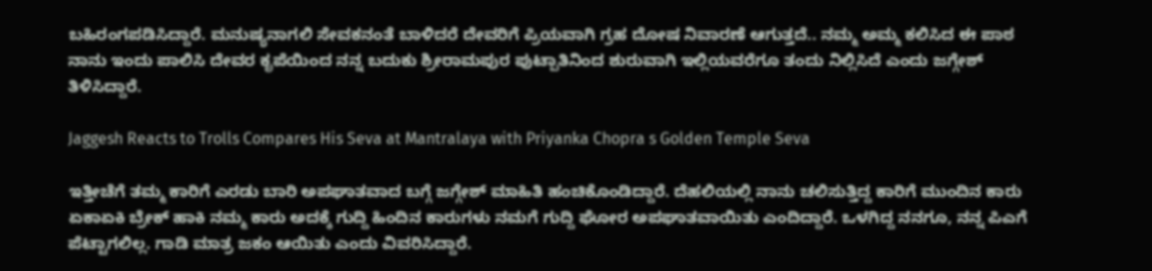ಬಹಿರಂಗಪಡಿಸಿದ್ದಾರೆ. ಮನುಷ್ಯನಾಗಲಿ ಸೇವಕನಂತೆ ಬಾಳಿದರೆ ದೇವರಿಗೆ ಪ್ರಿಯವಾಗಿ ಗ್ರಹ ದೋಷ ನಿವಾರಣೆ ಆಗುತ್ತದೆ.. ನಮ್ಮ ಅಮ್ಮ ಕಲಿಸಿದ ಈ ಪಾಠ ನಾನು ಇಂದು ಪಾಲಿಸಿ ದೇವರ ಕೃಪೆಯಿಂದ ನನ್ನ ಬದುಕು ಶ್ರೀರಾಮಪುರ ಪುಟ್ಪಾತಿನಿಂದ ಶುರುವಾಗಿ ಇಲ್ಲಿಯವರೆಗೂ ತಂದು ನಿಲ್ಲಿಸಿದೆ ಎಂದು ಜಗ್ಗೇಶ್ ತಿಳಿಸಿದ್ದಾರೆ.

Jaggesh Reacts to Trolls Compares His Seva at Mantralaya with Priyanka Chopra s Golden Temple Seva

ಇತ್ತೀಚೆಗೆ ತಮ್ಮ ಕಾರಿಗೆ ಎರಡು ಬಾರಿ ಅಪಘಾತವಾದ ಬಗ್ಗೆ ಜಗ್ಗೇಶ್ ಮಾಹಿತಿ ಹಂಚಿಕೊಂಡಿದ್ದಾರೆ. ದೆಹಲಿಯಲ್ಲಿ ನಾನು ಚಲಿಸುತ್ತಿದ್ದ ಕಾರಿಗೆ ಮುಂದಿನ ಕಾರು ಏಕಾಏಕಿ ಬ್ರೇಕ್ ಹಾಕಿ ನಮ್ಮ ಕಾರು ಅದಕ್ಕೆ ಗುದ್ದಿ ಹಿಂದಿನ ಕಾರುಗಳು ನಮಗೆ ಗುದ್ದಿ ಘೋರ ಅಪಘಾತವಾಯಿತು ಎಂದಿದ್ದಾರೆ. ಒಳಗಿದ್ದ ನನಗೂ, ನನ್ನ ಪಿಎಗೆ ಪೆಟ್ಟಾಗಲಿಲ್ಲ. ಗಾಡಿ ಮಾತ್ರ ಜಕಂ ಆಯಿತು ಎಂದು ವಿವರಿಸಿದ್ದಾರೆ.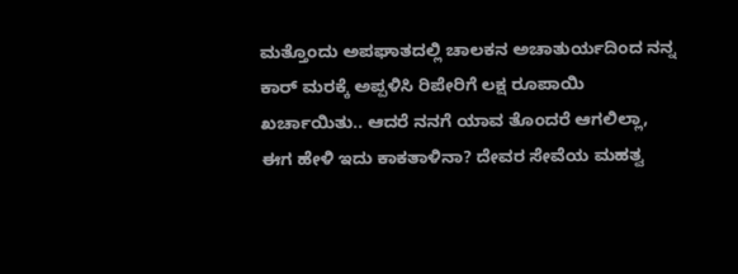ಮತ್ತೊಂದು ಅಪಘಾತದಲ್ಲಿ ಚಾಲಕನ ಅಚಾತುರ್ಯದಿಂದ ನನ್ನ ಕಾರ್ ಮರಕ್ಕೆ ಅಪ್ಪಳಿಸಿ ರಿಪೇರಿಗೆ ಲಕ್ಷ ರೂಪಾಯಿ ಖರ್ಚಾಯಿತು.. ಆದರೆ ನನಗೆ ಯಾವ ತೊಂದರೆ ಆಗಲಿಲ್ಲಾ, ಈಗ ಹೇಳಿ ಇದು ಕಾಕತಾಳಿನಾ? ದೇವರ ಸೇವೆಯ ಮಹತ್ವ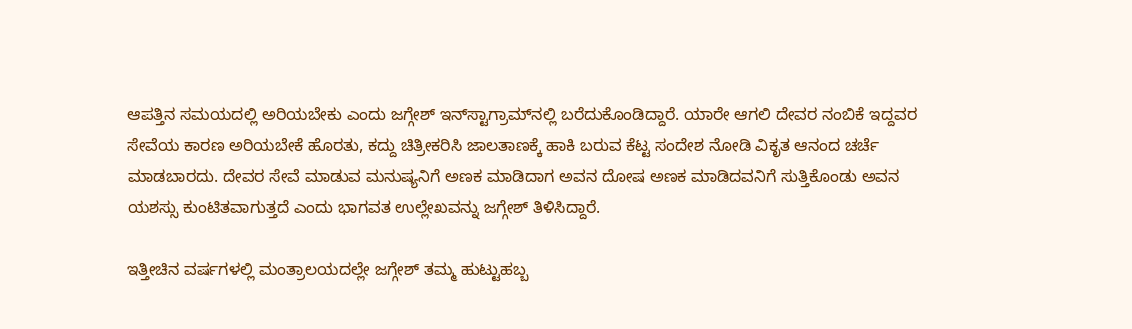ಆಪತ್ತಿನ ಸಮಯದಲ್ಲಿ ಅರಿಯಬೇಕು ಎಂದು ಜಗ್ಗೇಶ್ ಇನ್‌ಸ್ಟಾಗ್ರಾಮ್‌ನಲ್ಲಿ ಬರೆದುಕೊಂಡಿದ್ದಾರೆ. ಯಾರೇ ಆಗಲಿ ದೇವರ ನಂಬಿಕೆ ಇದ್ದವರ ಸೇವೆಯ ಕಾರಣ ಅರಿಯಬೇಕೆ ಹೊರತು, ಕದ್ದು ಚಿತ್ರೀಕರಿಸಿ ಜಾಲತಾಣಕ್ಕೆ ಹಾಕಿ ಬರುವ ಕೆಟ್ಟ ಸಂದೇಶ ನೋಡಿ ವಿಕೃತ ಆನಂದ ಚರ್ಚೆ ಮಾಡಬಾರದು. ದೇವರ ಸೇವೆ ಮಾಡುವ ಮನುಷ್ಯನಿಗೆ ಅಣಕ ಮಾಡಿದಾಗ ಅವನ ದೋಷ ಅಣಕ ಮಾಡಿದವನಿಗೆ ಸುತ್ತಿಕೊಂಡು ಅವನ ಯಶಸ್ಸು ಕುಂಟಿತವಾಗುತ್ತದೆ ಎಂದು ಭಾಗವತ ಉಲ್ಲೇಖವನ್ನು ಜಗ್ಗೇಶ್ ತಿಳಿಸಿದ್ದಾರೆ.

ಇತ್ತೀಚಿನ ವರ್ಷಗಳಲ್ಲಿ ಮಂತ್ರಾಲಯದಲ್ಲೇ ಜಗ್ಗೇಶ್ ತಮ್ಮ ಹುಟ್ಟುಹಬ್ಬ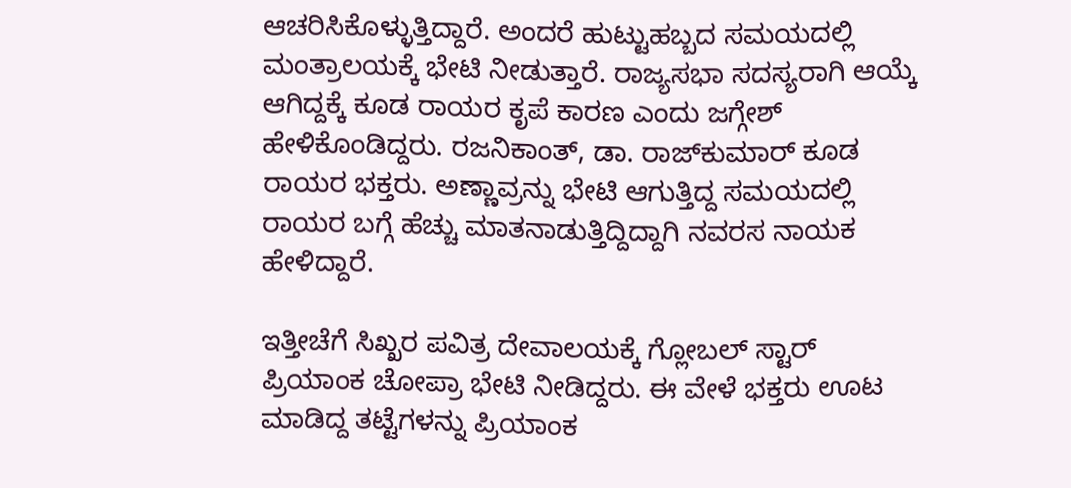ಆಚರಿಸಿಕೊಳ್ಳುತ್ತಿದ್ದಾರೆ. ಅಂದರೆ ಹುಟ್ಟುಹಬ್ಬದ ಸಮಯದಲ್ಲಿ ಮಂತ್ರಾಲಯಕ್ಕೆ ಭೇಟಿ ನೀಡುತ್ತಾರೆ. ರಾಜ್ಯಸಭಾ ಸದಸ್ಯರಾಗಿ ಆಯ್ಕೆ ಆಗಿದ್ದಕ್ಕೆ ಕೂಡ ರಾಯರ ಕೃಪೆ ಕಾರಣ ಎಂದು ಜಗ್ಗೇಶ್ ಹೇಳಿಕೊಂಡಿದ್ದರು. ರಜನಿಕಾಂತ್, ಡಾ. ರಾಜ್‌ಕುಮಾರ್ ಕೂಡ ರಾಯರ ಭಕ್ತರು. ಅಣ್ಣಾವ್ರನ್ನು ಭೇಟಿ ಆಗುತ್ತಿದ್ದ ಸಮಯದಲ್ಲಿ ರಾಯರ ಬಗ್ಗೆ ಹೆಚ್ಚು ಮಾತನಾಡುತ್ತಿದ್ದಿದ್ದಾಗಿ ನವರಸ ನಾಯಕ ಹೇಳಿದ್ದಾರೆ.

ಇತ್ತೀಚೆಗೆ ಸಿಖ್ಖರ ಪವಿತ್ರ ದೇವಾಲಯಕ್ಕೆ ಗ್ಲೋಬಲ್ ಸ್ಟಾರ್ ಪ್ರಿಯಾಂಕ ಚೋಪ್ರಾ ಭೇಟಿ ನೀಡಿದ್ದರು. ಈ ವೇಳೆ ಭಕ್ತರು ಊಟ ಮಾಡಿದ್ದ ತಟ್ಟೆಗಳನ್ನು ಪ್ರಿಯಾಂಕ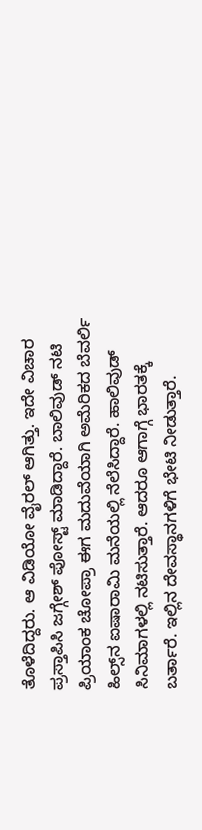ತೊಳೆದಿದ್ದರು. ಆ ವಿಡಿಯೋ ವೈರಲ್ ಆಗಿತ್ತು. ಇದೇ ವಿಚಾರ ಪ್ರಸ್ತಾಪಿಸಿ ಜಗ್ಗೇಶ್ ಪೋಸ್ಟ್ ಮಾಡಿದ್ದಾರೆ. ಬಾಲಿವುಡ್ ನಟಿ ಪ್ರಿಯಾಂಕ ಚೋಪ್ರಾ ಈಗ ಮದುವೆಯಾಗಿ ಅಮೆರಿಕದ ಬೆವರ್ಲಿ ಹಿಲ್ಸ್‌ನ ಐಷಾರಾಮಿ ಮನೆಯಲ್ಲಿ ನೆಲೆಸಿದ್ದಾರೆ. ಹಾಲಿವುಡ್ ಸಿನಿಮಾಗಳಲ್ಲಿ ನಟಿಸುತ್ತಾರೆ. ಆದರೂ ಆಗಾಗ್ಗೆ ಭಾರತಕ್ಕೆ ಬರ್ತಾರೆ. ಇಲ್ಲಿನ ದೇವಸ್ಥಾನಗಳಿಗೆ ಭೇಟಿ ನೀಡುತ್ತಾರೆ.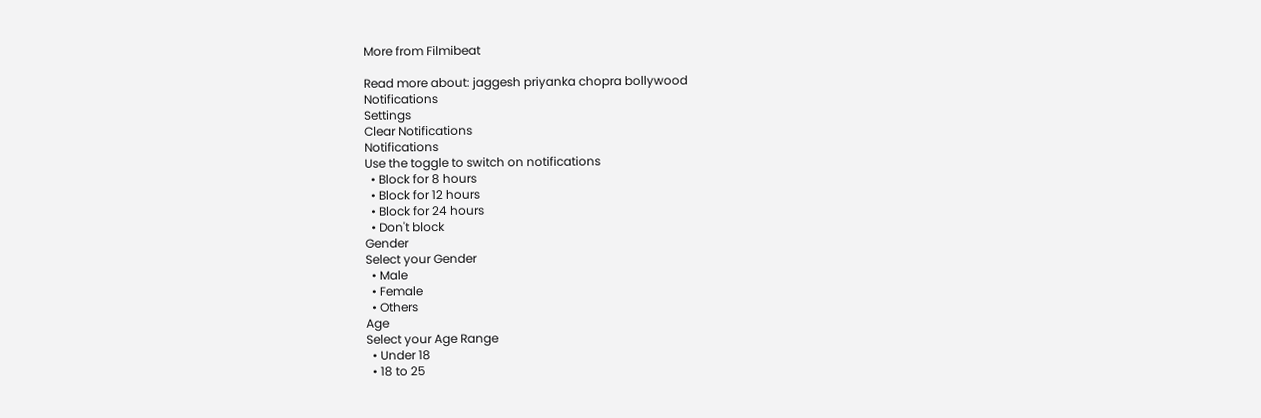More from Filmibeat

Read more about: jaggesh priyanka chopra bollywood
Notifications
Settings
Clear Notifications
Notifications
Use the toggle to switch on notifications
  • Block for 8 hours
  • Block for 12 hours
  • Block for 24 hours
  • Don't block
Gender
Select your Gender
  • Male
  • Female
  • Others
Age
Select your Age Range
  • Under 18
  • 18 to 25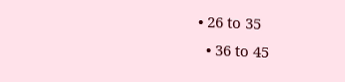• 26 to 35
  • 36 to 45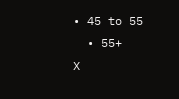• 45 to 55
  • 55+
X